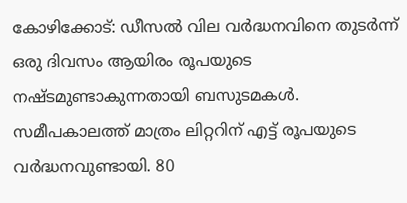കോഴിക്കോട്: ഡീസൽ വില വർദ്ധനവിനെ തുടർന്ന് ഒരു ദിവസം ആയിരം രൂപയുടെ നഷ്ടമുണ്ടാകുന്നതായി ബസുടമകൾ. സമീപകാലത്ത് മാത്രം ലിറ്ററിന് എട്ട് രൂപയുടെ വർദ്ധനവുണ്ടായി. 80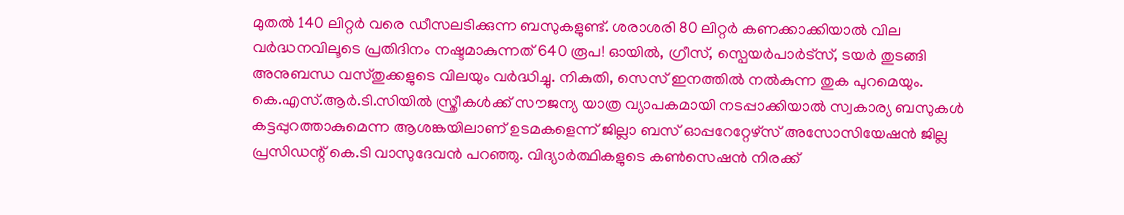മുതൽ 140 ലിറ്റർ വരെ ഡീസലടിക്കുന്ന ബസുകളുണ്ട്. ശരാശരി 80 ലിറ്റർ കണക്കാക്കിയാൽ വില വർദ്ധനവിലൂടെ പ്രതിദിനം നഷ്ടമാകുന്നത് 640 രൂപ! ഓയിൽ, ഗ്രീസ്, സ്പെയർപാർട്സ്, ടയർ തുടങ്ങി അനുബന്ധ വസ്തുക്കളുടെ വിലയും വർദ്ധിച്ചു. നികുതി, സെസ് ഇനത്തിൽ നൽകുന്ന തുക പുറമെയും. കെ.എസ്.ആർ.ടി.സിയിൽ സ്ത്രീകൾക്ക് സൗജന്യ യാത്ര വ്യാപകമായി നടപ്പാക്കിയാൽ സ്വകാര്യ ബസുകൾ കട്ടപ്പുറത്താകുമെന്ന ആശങ്കയിലാണ് ഉടമകളെന്ന് ജില്ലാ ബസ് ഓപ്പറേറ്റേഴ്സ് അസോസിയേഷൻ ജില്ല പ്രസിഡന്റ് കെ.ടി വാസുദേവൻ പറഞ്ഞു. വിദ്യാർത്ഥികളുടെ കൺസെഷൻ നിരക്ക്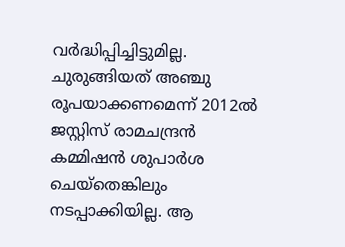വർദ്ധിപ്പിച്ചിട്ടുമില്ല. ചുരുങ്ങിയത് അഞ്ചു രൂപയാക്കണമെന്ന് 2012ൽ ജസ്റ്റിസ് രാമചന്ദ്രൻ കമ്മിഷൻ ശുപാർശ ചെയ്തെങ്കിലും നടപ്പാക്കിയില്ല. ആ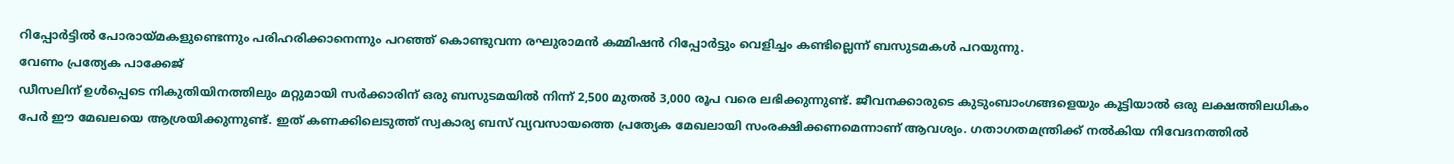റിപ്പോർട്ടിൽ പോരായ്മകളുണ്ടെന്നും പരിഹരിക്കാനെന്നും പറഞ്ഞ് കൊണ്ടുവന്ന രഘുരാമൻ കമ്മിഷൻ റിപ്പോർട്ടും വെളിച്ചം കണ്ടില്ലെന്ന് ബസുടമകൾ പറയുന്നു.
വേണം പ്രത്യേക പാക്കേജ്
ഡീസലിന് ഉൾപ്പെടെ നികുതിയിനത്തിലും മറ്റുമായി സർക്കാരിന് ഒരു ബസുടമയിൽ നിന്ന് 2,500 മുതൽ 3,000 രൂപ വരെ ലഭിക്കുന്നുണ്ട്. ജീവനക്കാരുടെ കുടുംബാംഗങ്ങളെയും കൂട്ടിയാൽ ഒരു ലക്ഷത്തിലധികം പേർ ഈ മേഖലയെ ആശ്രയിക്കുന്നുണ്ട്. ഇത് കണക്കിലെടുത്ത് സ്വകാര്യ ബസ് വ്യവസായത്തെ പ്രത്യേക മേഖലായി സംരക്ഷിക്കണമെന്നാണ് ആവശ്യം. ഗതാഗതമന്ത്രിക്ക് നൽകിയ നിവേദനത്തിൽ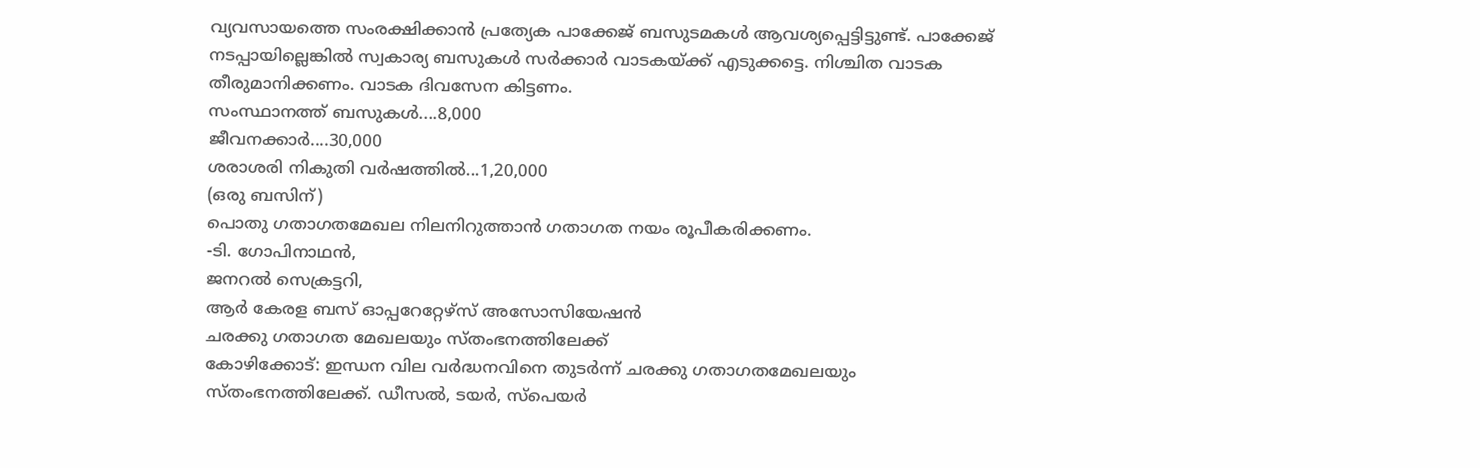വ്യവസായത്തെ സംരക്ഷിക്കാൻ പ്രത്യേക പാക്കേജ് ബസുടമകൾ ആവശ്യപ്പെട്ടിട്ടുണ്ട്. പാക്കേജ് നടപ്പായില്ലെങ്കിൽ സ്വകാര്യ ബസുകൾ സർക്കാർ വാടകയ്ക്ക് എടുക്കട്ടെ. നിശ്ചിത വാടക തീരുമാനിക്കണം. വാടക ദിവസേന കിട്ടണം.
സംസ്ഥാനത്ത് ബസുകൾ....8,000
ജീവനക്കാർ....30,000
ശരാശരി നികുതി വർഷത്തിൽ...1,20,000
(ഒരു ബസിന്)
പൊതു ഗതാഗതമേഖല നിലനിറുത്താൻ ഗതാഗത നയം രൂപീകരിക്കണം.
-ടി. ഗോപിനാഥൻ,
ജനറൽ സെക്രട്ടറി,
ആർ കേരള ബസ് ഓപ്പറേറ്റേഴ്സ് അസോസിയേഷൻ
ചരക്കു ഗതാഗത മേഖലയും സ്തംഭനത്തിലേക്ക്
കോഴിക്കോട്: ഇന്ധന വില വർദ്ധനവിനെ തുടർന്ന് ചരക്കു ഗതാഗതമേഖലയും സ്തംഭനത്തിലേക്ക്. ഡീസൽ, ടയർ, സ്പെയർ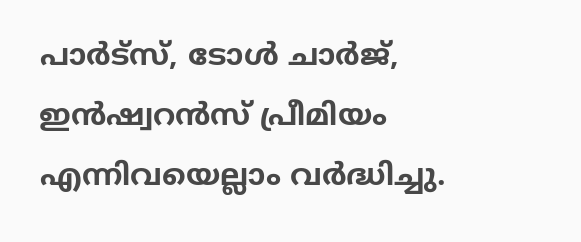പാർട്സ്, ടോൾ ചാർജ്, ഇൻഷ്വറൻസ് പ്രീമിയം എന്നിവയെല്ലാം വർദ്ധിച്ചു.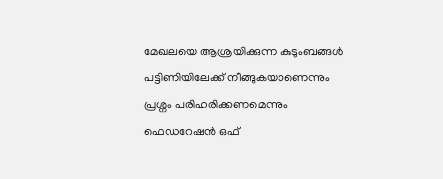മേഖലയെ ആശ്രയിക്കുന്ന കുടുംബങ്ങൾ പട്ടിണിയിലേക്ക് നീങ്ങുകയാണെന്നും പ്രശ്നം പരിഹരിക്കണമെന്നും ഫെഡറേഷൻ ഒഫ്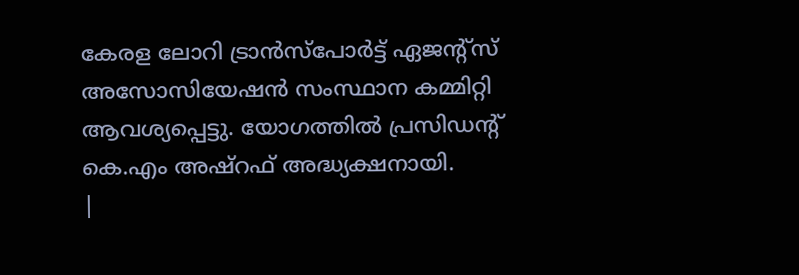കേരള ലോറി ട്രാൻസ്പോർട്ട് ഏജന്റ്സ് അസോസിയേഷൻ സംസ്ഥാന കമ്മിറ്റി ആവശ്യപ്പെട്ടു. യോഗത്തിൽ പ്രസിഡന്റ് കെ.എം അഷ്റഫ് അദ്ധ്യക്ഷനായി.
|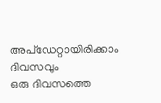അപ്ഡേറ്റായിരിക്കാം ദിവസവും
ഒരു ദിവസത്തെ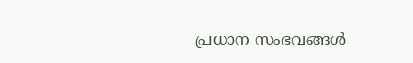പ്രധാന സംഭവങ്ങൾ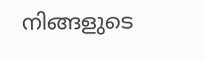നിങ്ങളുടെ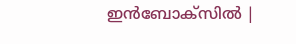ഇൻബോക്സിൽ |